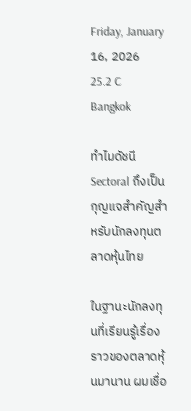Friday, January 16, 2026
25.2 C
Bangkok

ทำไมดัชนี Sectoral ถึงเป็นกุญแจสำคัญสำหรับนักลงทุนตลาดหุ้นไทย

ในฐานะนักลงทุนที่เรียนรู้เรื่องราวของตลาดหุ้นมานาน ผมเชื่อ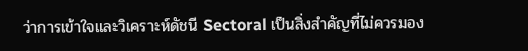ว่าการเข้าใจและวิเคราะห์ดัชนี Sectoral เป็นสิ่งสำคัญที่ไม่ควรมอง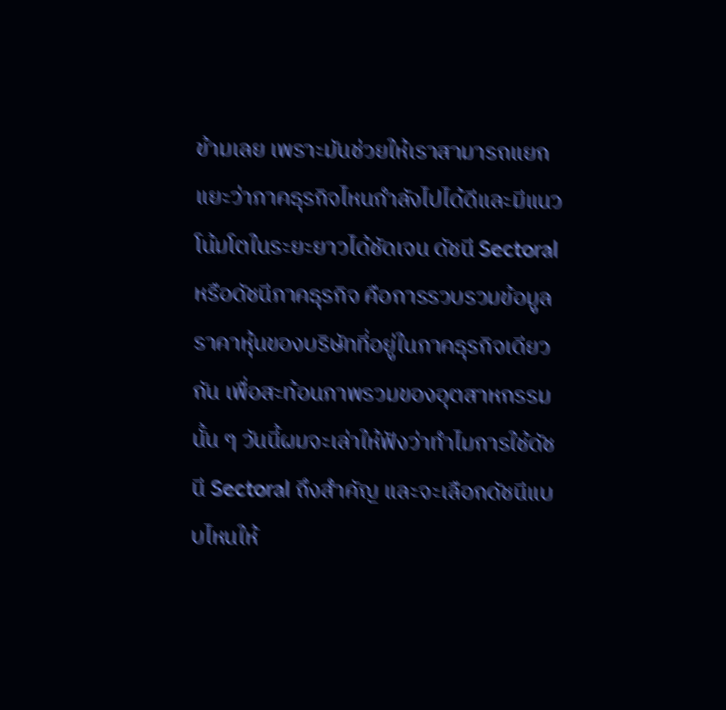ข้ามเลย เพราะมันช่วยให้เราสามารถแยกแยะว่าภาคธุรกิจไหนกำลังไปได้ดีและมีแนวโน้มโตในระยะยาวได้ชัดเจน ดัชนี Sectoral หรือดัชนีภาคธุรกิจ คือการรวบรวมข้อมูลราคาหุ้นของบริษัทที่อยู่ในภาคธุรกิจเดียวกัน เพื่อสะท้อนภาพรวมของอุตสาหกรรมนั้น ๆ วันนี้ผมจะเล่าให้ฟังว่าทำไมการใช้ดัชนี Sectoral ถึงสำคัญ และจะเลือกดัชนีแบบไหนให้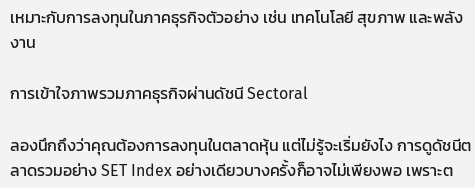เหมาะกับการลงทุนในภาคธุรกิจตัวอย่าง เช่น เทคโนโลยี สุขภาพ และพลังงาน

การเข้าใจภาพรวมภาคธุรกิจผ่านดัชนี Sectoral

ลองนึกถึงว่าคุณต้องการลงทุนในตลาดหุ้น แต่ไม่รู้จะเริ่มยังไง การดูดัชนีตลาดรวมอย่าง SET Index อย่างเดียวบางครั้งก็อาจไม่เพียงพอ เพราะต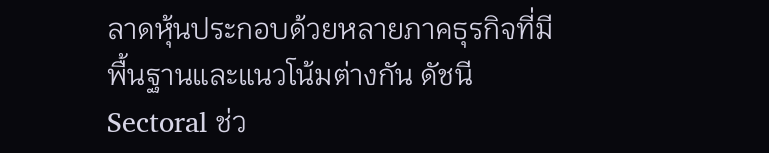ลาดหุ้นประกอบด้วยหลายภาคธุรกิจที่มีพื้นฐานและแนวโน้มต่างกัน ดัชนี Sectoral ช่ว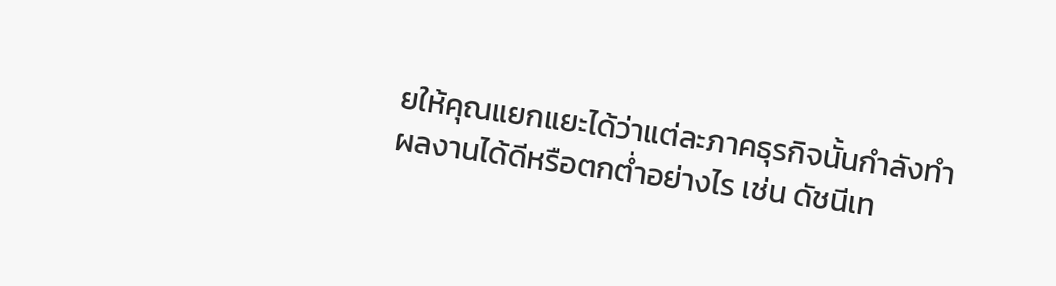ยให้คุณแยกแยะได้ว่าแต่ละภาคธุรกิจนั้นกำลังทำผลงานได้ดีหรือตกต่ำอย่างไร เช่น ดัชนีเท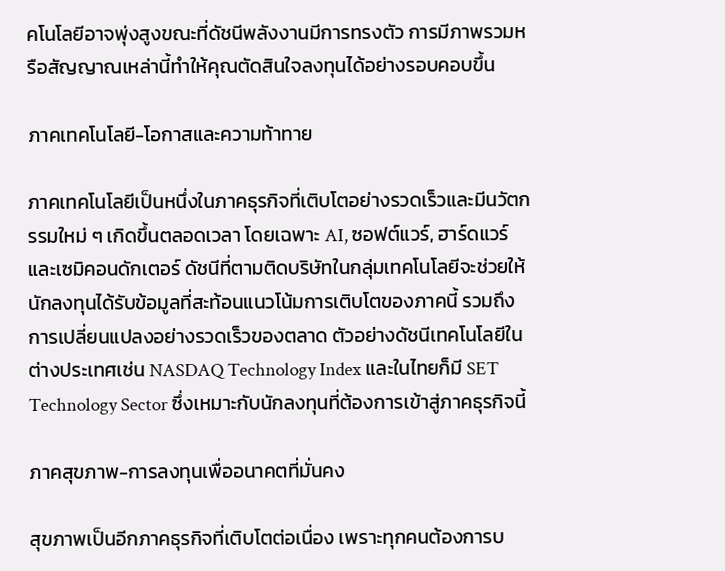คโนโลยีอาจพุ่งสูงขณะที่ดัชนีพลังงานมีการทรงตัว การมีภาพรวมหรือสัญญาณเหล่านี้ทำให้คุณตัดสินใจลงทุนได้อย่างรอบคอบขึ้น

ภาคเทคโนโลยี-โอกาสและความท้าทาย

ภาคเทคโนโลยีเป็นหนึ่งในภาคธุรกิจที่เติบโตอย่างรวดเร็วและมีนวัตกรรมใหม่ ๆ เกิดขึ้นตลอดเวลา โดยเฉพาะ AI, ซอฟต์แวร์, ฮาร์ดแวร์ และเซมิคอนดักเตอร์ ดัชนีที่ตามติดบริษัทในกลุ่มเทคโนโลยีจะช่วยให้นักลงทุนได้รับข้อมูลที่สะท้อนแนวโน้มการเติบโตของภาคนี้ รวมถึงการเปลี่ยนแปลงอย่างรวดเร็วของตลาด ตัวอย่างดัชนีเทคโนโลยีในต่างประเทศเช่น NASDAQ Technology Index และในไทยก็มี SET Technology Sector ซึ่งเหมาะกับนักลงทุนที่ต้องการเข้าสู่ภาคธุรกิจนี้

ภาคสุขภาพ-การลงทุนเพื่ออนาคตที่มั่นคง

สุขภาพเป็นอีกภาคธุรกิจที่เติบโตต่อเนื่อง เพราะทุกคนต้องการบ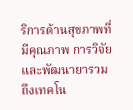ริการด้านสุขภาพที่มีคุณภาพ การวิจัยและพัฒนายารวมถึงเทคโน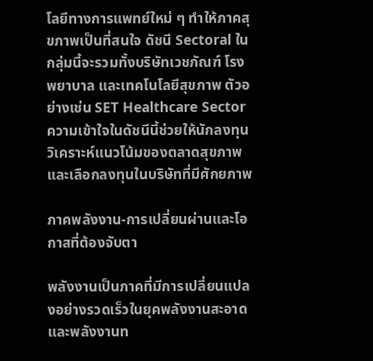โลยีทางการแพทย์ใหม่ ๆ ทำให้ภาคสุขภาพเป็นที่สนใจ ดัชนี Sectoral ในกลุ่มนี้จะรวมทั้งบริษัทเวชภัณฑ์ โรงพยาบาล และเทคโนโลยีสุขภาพ ตัวอย่างเช่น SET Healthcare Sector ความเข้าใจในดัชนีนี้ช่วยให้นักลงทุนวิเคราะห์แนวโน้มของตลาดสุขภาพและเลือกลงทุนในบริษัทที่มีศักยภาพ

ภาคพลังงาน-การเปลี่ยนผ่านและโอกาสที่ต้องจับตา

พลังงานเป็นภาคที่มีการเปลี่ยนแปลงอย่างรวดเร็วในยุคพลังงานสะอาดและพลังงานท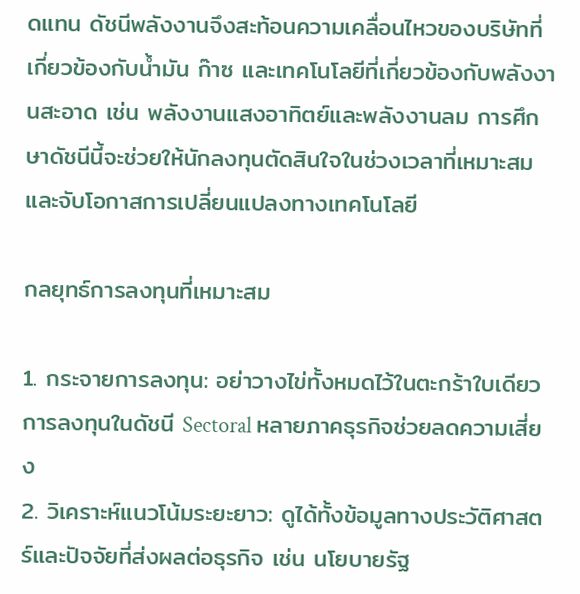ดแทน ดัชนีพลังงานจึงสะท้อนความเคลื่อนไหวของบริษัทที่เกี่ยวข้องกับน้ำมัน ก๊าซ และเทคโนโลยีที่เกี่ยวข้องกับพลังงานสะอาด เช่น พลังงานแสงอาทิตย์และพลังงานลม การศึกษาดัชนีนี้จะช่วยให้นักลงทุนตัดสินใจในช่วงเวลาที่เหมาะสมและจับโอกาสการเปลี่ยนแปลงทางเทคโนโลยี

กลยุทธ์การลงทุนที่เหมาะสม

1. กระจายการลงทุน: อย่าวางไข่ทั้งหมดไว้ในตะกร้าใบเดียว การลงทุนในดัชนี Sectoral หลายภาคธุรกิจช่วยลดความเสี่ยง
2. วิเคราะห์แนวโน้มระยะยาว: ดูได้ทั้งข้อมูลทางประวัติศาสตร์และปัจจัยที่ส่งผลต่อธุรกิจ เช่น นโยบายรัฐ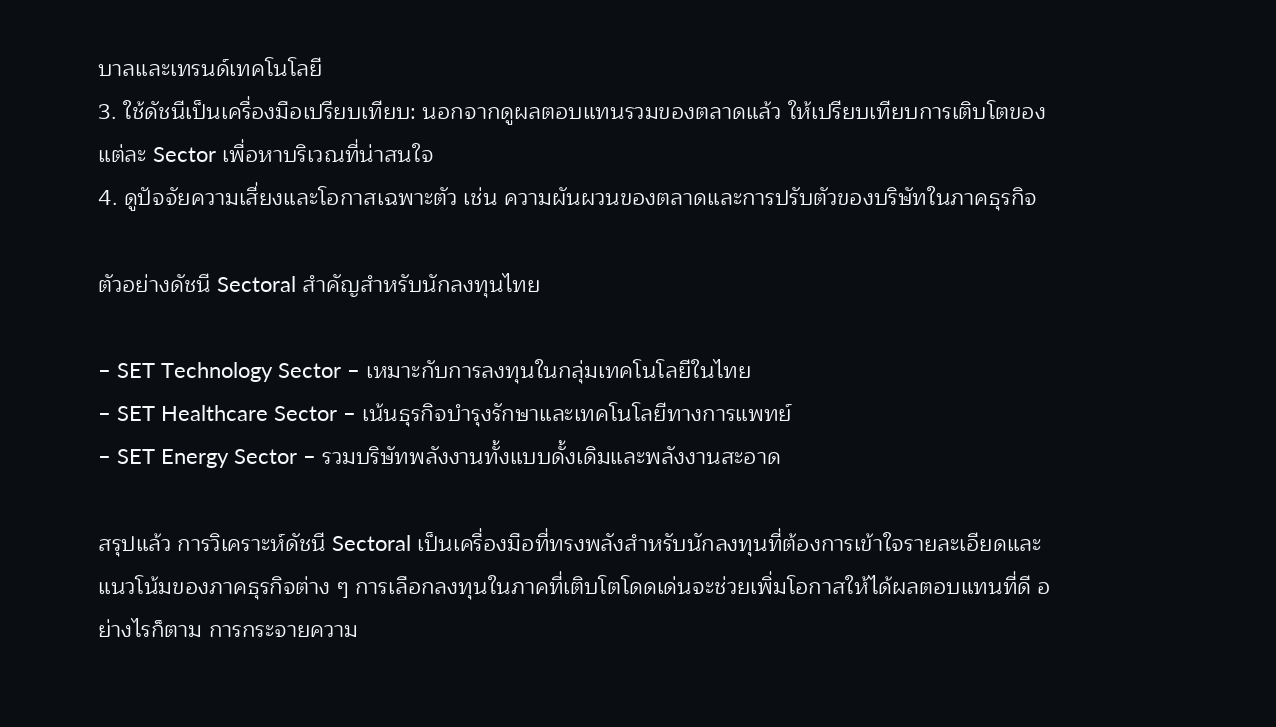บาลและเทรนด์เทคโนโลยี
3. ใช้ดัชนีเป็นเครื่องมือเปรียบเทียบ: นอกจากดูผลตอบแทนรวมของตลาดแล้ว ให้เปรียบเทียบการเติบโตของแต่ละ Sector เพื่อหาบริเวณที่น่าสนใจ
4. ดูปัจจัยความเสี่ยงและโอกาสเฉพาะตัว เช่น ความผันผวนของตลาดและการปรับตัวของบริษัทในภาคธุรกิจ

ตัวอย่างดัชนี Sectoral สำคัญสำหรับนักลงทุนไทย

– SET Technology Sector – เหมาะกับการลงทุนในกลุ่มเทคโนโลยีในไทย
– SET Healthcare Sector – เน้นธุรกิจบำรุงรักษาและเทคโนโลยีทางการแพทย์
– SET Energy Sector – รวมบริษัทพลังงานทั้งแบบดั้งเดิมและพลังงานสะอาด

สรุปแล้ว การวิเคราะห์ดัชนี Sectoral เป็นเครื่องมือที่ทรงพลังสำหรับนักลงทุนที่ต้องการเข้าใจรายละเอียดและแนวโน้มของภาคธุรกิจต่าง ๆ การเลือกลงทุนในภาคที่เติบโตโดดเด่นจะช่วยเพิ่มโอกาสให้ได้ผลตอบแทนที่ดี อย่างไรก็ตาม การกระจายความ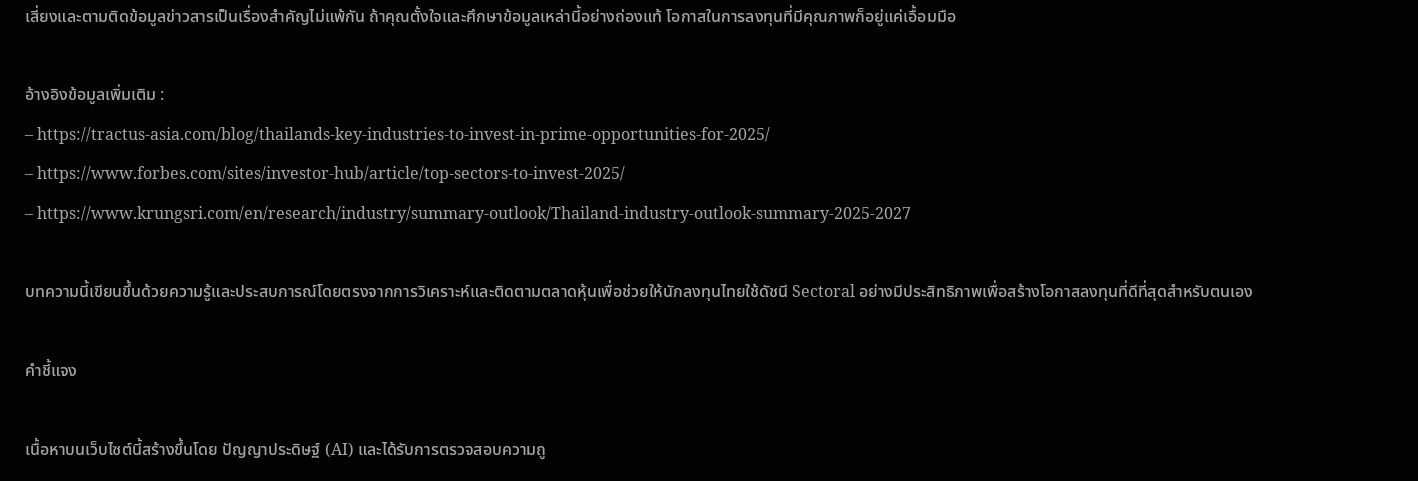เสี่ยงและตามติดข้อมูลข่าวสารเป็นเรื่องสำคัญไม่แพ้กัน ถ้าคุณตั้งใจและศึกษาข้อมูลเหล่านี้อย่างถ่องแท้ โอกาสในการลงทุนที่มีคุณภาพก็อยู่แค่เอื้อมมือ

อ้างอิงข้อมูลเพิ่มเติม :
– https://tractus-asia.com/blog/thailands-key-industries-to-invest-in-prime-opportunities-for-2025/
– https://www.forbes.com/sites/investor-hub/article/top-sectors-to-invest-2025/
– https://www.krungsri.com/en/research/industry/summary-outlook/Thailand-industry-outlook-summary-2025-2027

บทความนี้เขียนขึ้นด้วยความรู้และประสบการณ์โดยตรงจากการวิเคราะห์และติดตามตลาดหุ้นเพื่อช่วยให้นักลงทุนไทยใช้ดัชนี Sectoral อย่างมีประสิทธิภาพเพื่อสร้างโอกาสลงทุนที่ดีที่สุดสำหรับตนเอง

คำชี้แจง

เนื้อหาบนเว็บไซต์นี้สร้างขึ้นโดย ปัญญาประดิษฐ์ (AI) และได้รับการตรวจสอบความถู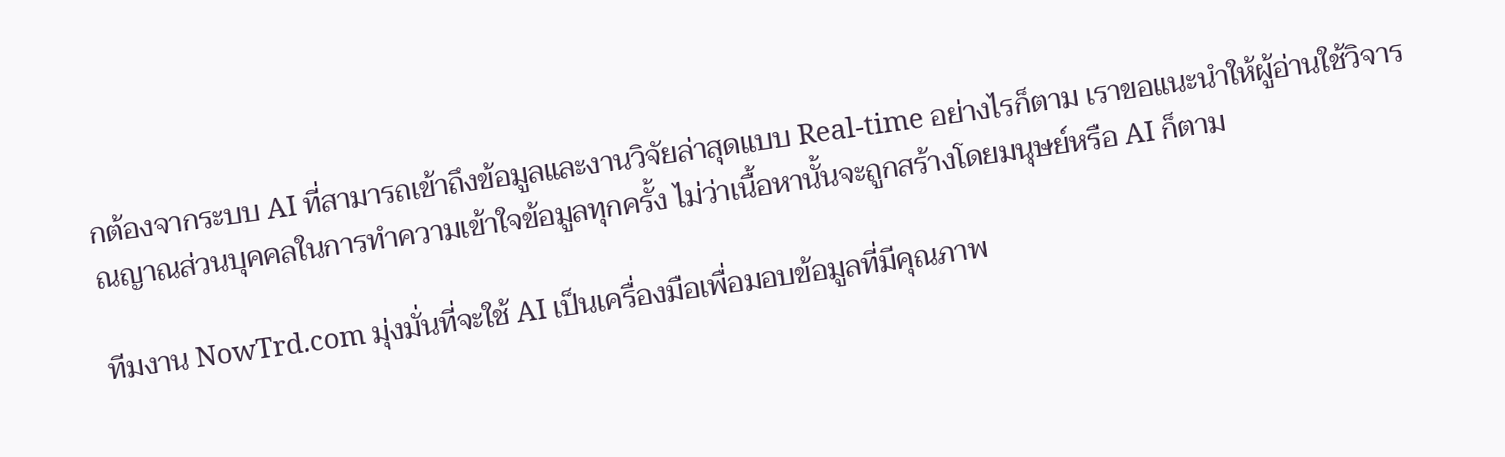กต้องจากระบบ AI ที่สามารถเข้าถึงข้อมูลและงานวิจัยล่าสุดแบบ Real-time อย่างไรก็ตาม เราขอแนะนำให้ผู้อ่านใช้วิจารณญาณส่วนบุคคลในการทำความเข้าใจข้อมูลทุกครั้ง ไม่ว่าเนื้อหานั้นจะถูกสร้างโดยมนุษย์หรือ AI ก็ตาม

ทีมงาน NowTrd.com มุ่งมั่นที่จะใช้ AI เป็นเครื่องมือเพื่อมอบข้อมูลที่มีคุณภาพ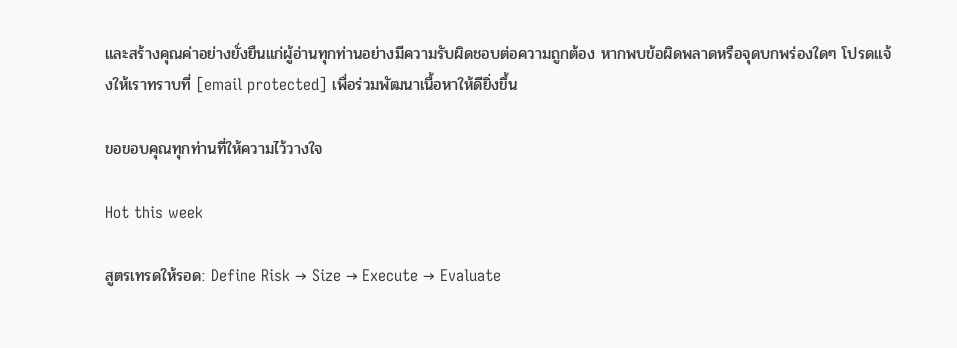และสร้างคุณค่าอย่างยั่งยืนแก่ผู้อ่านทุกท่านอย่างมีความรับผิดชอบต่อความถูกต้อง หากพบข้อผิดพลาดหรือจุดบกพร่องใดๆ โปรดแจ้งให้เราทราบที่ [email protected] เพื่อร่วมพัฒนาเนื้อหาให้ดียิ่งขึ้น

ขอขอบคุณทุกท่านที่ให้ความไว้วางใจ

Hot this week

สูตรเทรดให้รอด: Define Risk → Size → Execute → Evaluate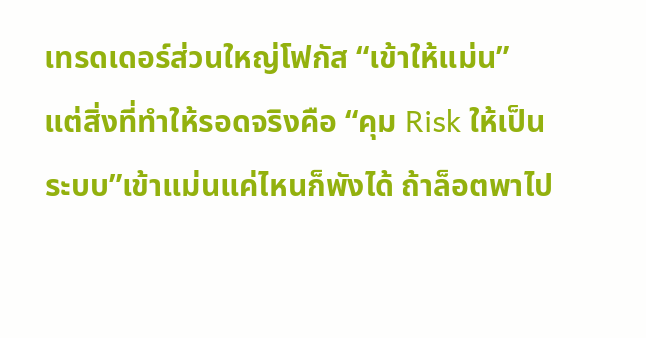เทรดเดอร์ส่วนใหญ่โฟกัส “เข้าให้แม่น” แต่สิ่งที่ทำให้รอดจริงคือ “คุม Risk ให้เป็นระบบ”เข้าแม่นแค่ไหนก็พังได้ ถ้าล็อตพาไป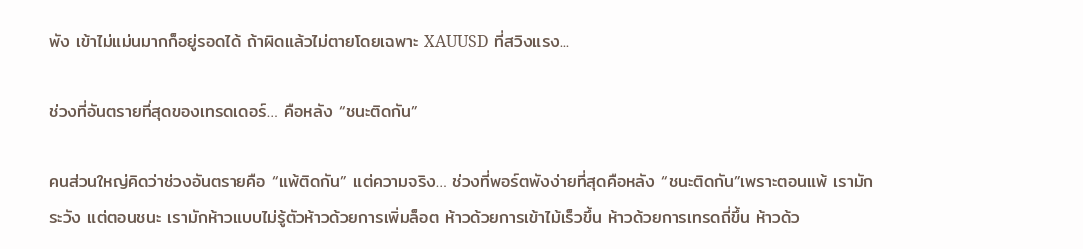พัง เข้าไม่แม่นมากก็อยู่รอดได้ ถ้าผิดแล้วไม่ตายโดยเฉพาะ XAUUSD ที่สวิงแรง...

ช่วงที่อันตรายที่สุดของเทรดเดอร์… คือหลัง “ชนะติดกัน”

คนส่วนใหญ่คิดว่าช่วงอันตรายคือ “แพ้ติดกัน” แต่ความจริง… ช่วงที่พอร์ตพังง่ายที่สุดคือหลัง “ชนะติดกัน”เพราะตอนแพ้ เรามักระวัง แต่ตอนชนะ เรามักห้าวแบบไม่รู้ตัวห้าวด้วยการเพิ่มล็อต ห้าวด้วยการเข้าไม้เร็วขึ้น ห้าวด้วยการเทรดถี่ขึ้น ห้าวด้ว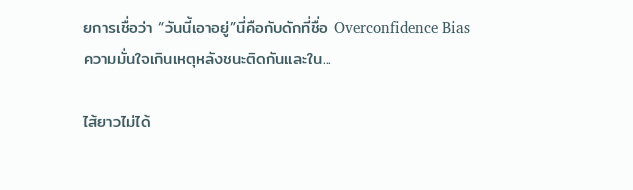ยการเชื่อว่า “วันนี้เอาอยู่”นี่คือกับดักที่ชื่อ Overconfidence Bias ความมั่นใจเกินเหตุหลังชนะติดกันและใน...

ไส้ยาวไม่ได้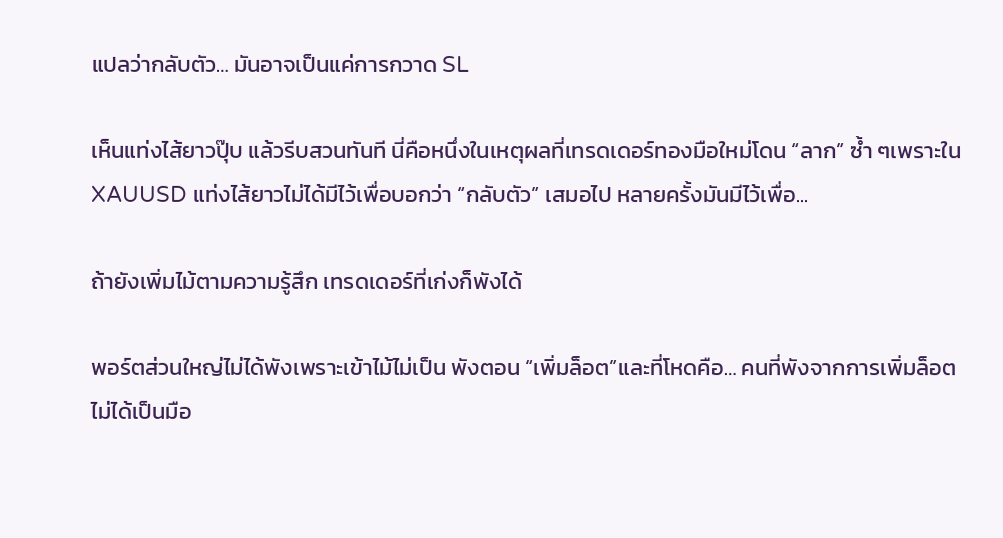แปลว่ากลับตัว… มันอาจเป็นแค่การกวาด SL

เห็นแท่งไส้ยาวปุ๊บ แล้วรีบสวนทันที นี่คือหนึ่งในเหตุผลที่เทรดเดอร์ทองมือใหม่โดน “ลาก” ซ้ำ ๆเพราะใน XAUUSD แท่งไส้ยาวไม่ได้มีไว้เพื่อบอกว่า “กลับตัว” เสมอไป หลายครั้งมันมีไว้เพื่อ...

ถ้ายังเพิ่มไม้ตามความรู้สึก เทรดเดอร์ที่เก่งก็พังได้

พอร์ตส่วนใหญ่ไม่ได้พังเพราะเข้าไม้ไม่เป็น พังตอน “เพิ่มล็อต”และที่โหดคือ… คนที่พังจากการเพิ่มล็อต ไม่ได้เป็นมือ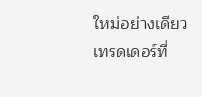ใหม่อย่างเดียว เทรดเดอร์ที่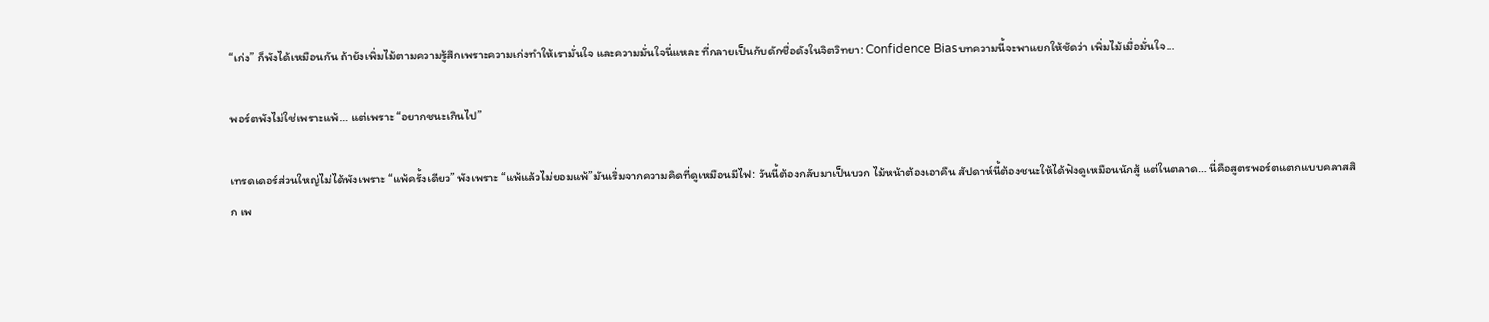“เก่ง” ก็พังได้เหมือนกัน ถ้ายังเพิ่มไม้ตามความรู้สึกเพราะความเก่งทำให้เรามั่นใจ และความมั่นใจนี่แหละ ที่กลายเป็นกับดักชื่อดังในจิตวิทยา: Confidence Biasบทความนี้จะพาแยกให้ชัดว่า เพิ่มไม้เมื่อมั่นใจ...

พอร์ตพังไม่ใช่เพราะแพ้… แต่เพราะ “อยากชนะเกินไป”

เทรดเดอร์ส่วนใหญ่ไม่ได้พังเพราะ “แพ้ครั้งเดียว” พังเพราะ “แพ้แล้วไม่ยอมแพ้”มันเริ่มจากความคิดที่ดูเหมือนมีไฟ: วันนี้ต้องกลับมาเป็นบวก ไม้หน้าต้องเอาคืน สัปดาห์นี้ต้องชนะให้ได้ฟังดูเหมือนนักสู้ แต่ในตลาด… นี่คือสูตรพอร์ตแตกแบบคลาสสิก เพ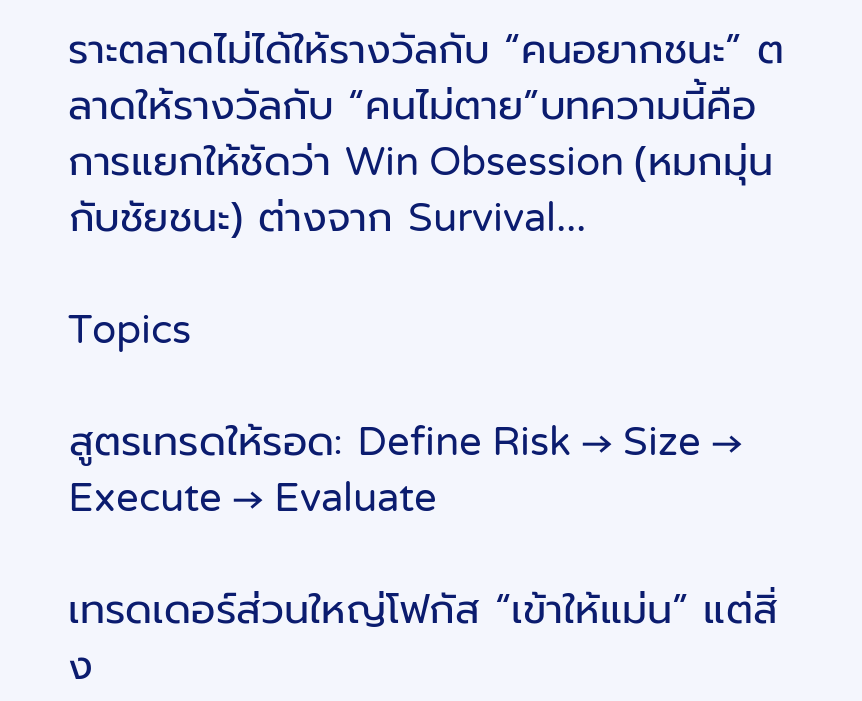ราะตลาดไม่ได้ให้รางวัลกับ “คนอยากชนะ” ตลาดให้รางวัลกับ “คนไม่ตาย”บทความนี้คือการแยกให้ชัดว่า Win Obsession (หมกมุ่นกับชัยชนะ) ต่างจาก Survival...

Topics

สูตรเทรดให้รอด: Define Risk → Size → Execute → Evaluate

เทรดเดอร์ส่วนใหญ่โฟกัส “เข้าให้แม่น” แต่สิ่ง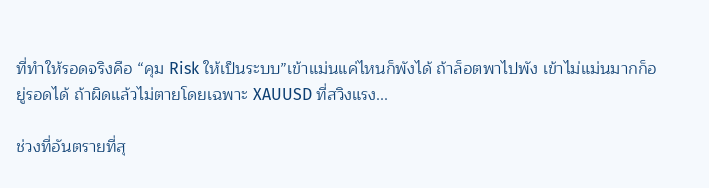ที่ทำให้รอดจริงคือ “คุม Risk ให้เป็นระบบ”เข้าแม่นแค่ไหนก็พังได้ ถ้าล็อตพาไปพัง เข้าไม่แม่นมากก็อยู่รอดได้ ถ้าผิดแล้วไม่ตายโดยเฉพาะ XAUUSD ที่สวิงแรง...

ช่วงที่อันตรายที่สุ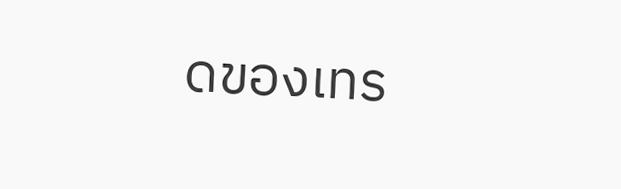ดของเทร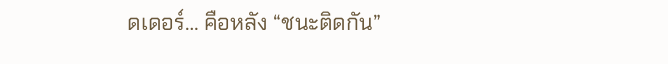ดเดอร์… คือหลัง “ชนะติดกัน”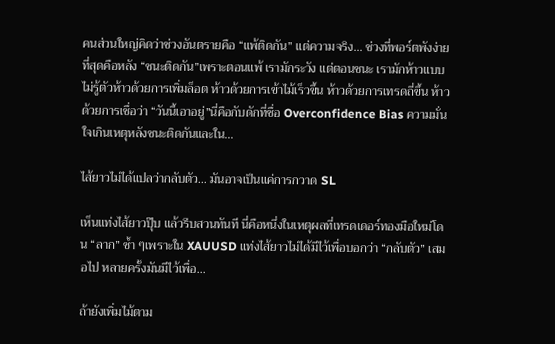คนส่วนใหญ่คิดว่าช่วงอันตรายคือ “แพ้ติดกัน” แต่ความจริง… ช่วงที่พอร์ตพังง่ายที่สุดคือหลัง “ชนะติดกัน”เพราะตอนแพ้ เรามักระวัง แต่ตอนชนะ เรามักห้าวแบบไม่รู้ตัวห้าวด้วยการเพิ่มล็อต ห้าวด้วยการเข้าไม้เร็วขึ้น ห้าวด้วยการเทรดถี่ขึ้น ห้าวด้วยการเชื่อว่า “วันนี้เอาอยู่”นี่คือกับดักที่ชื่อ Overconfidence Bias ความมั่นใจเกินเหตุหลังชนะติดกันและใน...

ไส้ยาวไม่ได้แปลว่ากลับตัว… มันอาจเป็นแค่การกวาด SL

เห็นแท่งไส้ยาวปุ๊บ แล้วรีบสวนทันที นี่คือหนึ่งในเหตุผลที่เทรดเดอร์ทองมือใหม่โดน “ลาก” ซ้ำ ๆเพราะใน XAUUSD แท่งไส้ยาวไม่ได้มีไว้เพื่อบอกว่า “กลับตัว” เสมอไป หลายครั้งมันมีไว้เพื่อ...

ถ้ายังเพิ่มไม้ตาม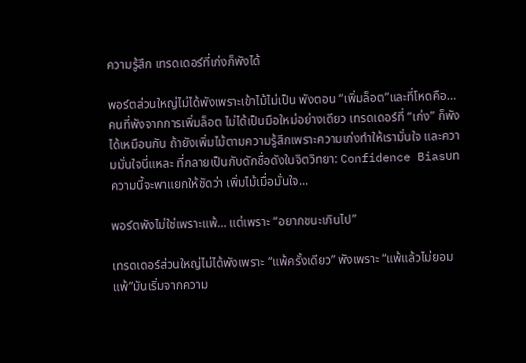ความรู้สึก เทรดเดอร์ที่เก่งก็พังได้

พอร์ตส่วนใหญ่ไม่ได้พังเพราะเข้าไม้ไม่เป็น พังตอน “เพิ่มล็อต”และที่โหดคือ… คนที่พังจากการเพิ่มล็อต ไม่ได้เป็นมือใหม่อย่างเดียว เทรดเดอร์ที่ “เก่ง” ก็พังได้เหมือนกัน ถ้ายังเพิ่มไม้ตามความรู้สึกเพราะความเก่งทำให้เรามั่นใจ และความมั่นใจนี่แหละ ที่กลายเป็นกับดักชื่อดังในจิตวิทยา: Confidence Biasบทความนี้จะพาแยกให้ชัดว่า เพิ่มไม้เมื่อมั่นใจ...

พอร์ตพังไม่ใช่เพราะแพ้… แต่เพราะ “อยากชนะเกินไป”

เทรดเดอร์ส่วนใหญ่ไม่ได้พังเพราะ “แพ้ครั้งเดียว” พังเพราะ “แพ้แล้วไม่ยอมแพ้”มันเริ่มจากความ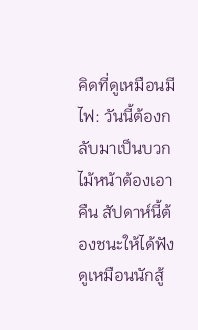คิดที่ดูเหมือนมีไฟ: วันนี้ต้องกลับมาเป็นบวก ไม้หน้าต้องเอาคืน สัปดาห์นี้ต้องชนะให้ได้ฟังดูเหมือนนักสู้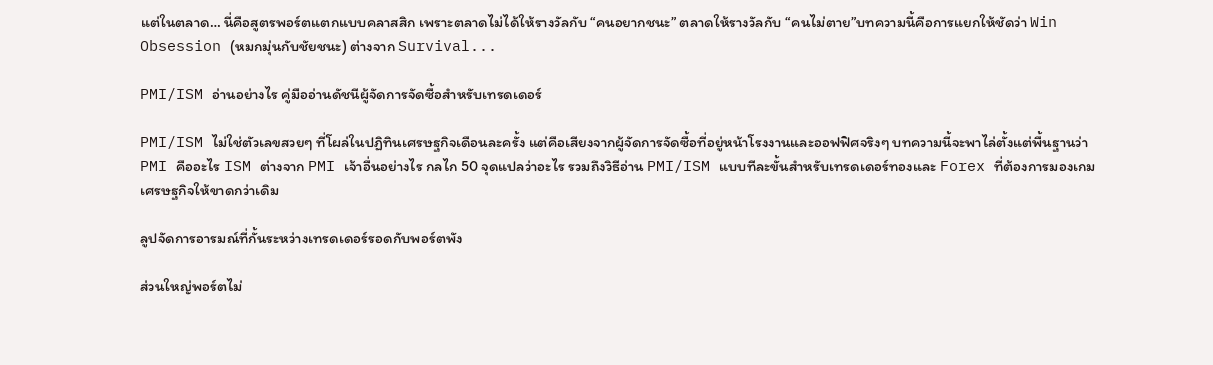แต่ในตลาด… นี่คือสูตรพอร์ตแตกแบบคลาสสิก เพราะตลาดไม่ได้ให้รางวัลกับ “คนอยากชนะ” ตลาดให้รางวัลกับ “คนไม่ตาย”บทความนี้คือการแยกให้ชัดว่า Win Obsession (หมกมุ่นกับชัยชนะ) ต่างจาก Survival...

PMI/ISM อ่านอย่างไร คู่มืออ่านดัชนีผู้จัดการจัดซื้อสำหรับเทรดเดอร์

PMI/ISM ไม่ใช่ตัวเลขสวยๆ ที่โผล่ในปฏิทินเศรษฐกิจเดือนละครั้ง แต่คือเสียงจากผู้จัดการจัดซื้อที่อยู่หน้าโรงงานและออฟฟิศจริงๆ บทความนี้จะพาไล่ตั้งแต่พื้นฐานว่า PMI คืออะไร ISM ต่างจาก PMI เจ้าอื่นอย่างไร กลไก 50 จุดแปลว่าอะไร รวมถึงวิธีอ่าน PMI/ISM แบบทีละขั้นสำหรับเทรดเดอร์ทองและ Forex ที่ต้องการมองเกมเศรษฐกิจให้ขาดกว่าเดิม

ลูปจัดการอารมณ์ที่กั้นระหว่างเทรดเดอร์รอดกับพอร์ตพัง

ส่วนใหญ่พอร์ตไม่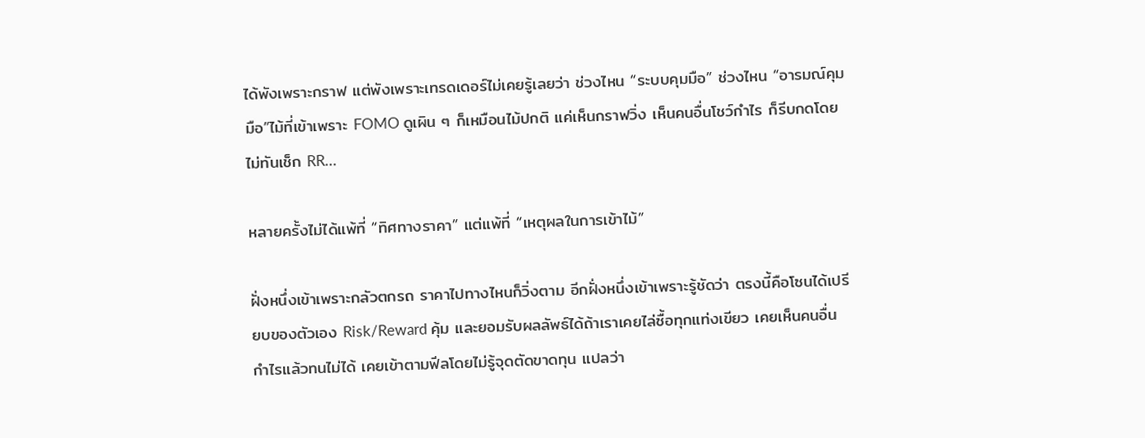ได้พังเพราะกราฟ แต่พังเพราะเทรดเดอร์ไม่เคยรู้เลยว่า ช่วงไหน “ระบบคุมมือ” ช่วงไหน “อารมณ์คุมมือ”ไม้ที่เข้าเพราะ FOMO ดูเผิน ๆ ก็เหมือนไม้ปกติ แค่เห็นกราฟวิ่ง เห็นคนอื่นโชว์กำไร ก็รีบกดโดยไม่ทันเช็ก RR...

หลายครั้งไม่ได้แพ้ที่ “ทิศทางราคา” แต่แพ้ที่ “เหตุผลในการเข้าไม้”

ฝั่งหนึ่งเข้าเพราะกลัวตกรถ ราคาไปทางไหนก็วิ่งตาม อีกฝั่งหนึ่งเข้าเพราะรู้ชัดว่า ตรงนี้คือโซนได้เปรียบของตัวเอง Risk/Reward คุ้ม และยอมรับผลลัพธ์ได้ถ้าเราเคยไล่ซื้อทุกแท่งเขียว เคยเห็นคนอื่นกำไรแล้วทนไม่ได้ เคยเข้าตามฟีลโดยไม่รู้จุดตัดขาดทุน แปลว่า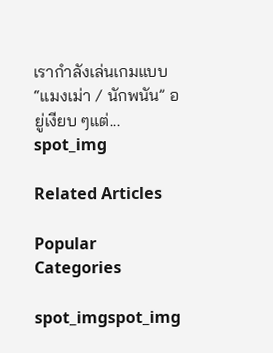เรากำลังเล่นเกมแบบ “แมงเม่า / นักพนัน” อยู่เงียบ ๆแต่...
spot_img

Related Articles

Popular Categories

spot_imgspot_img